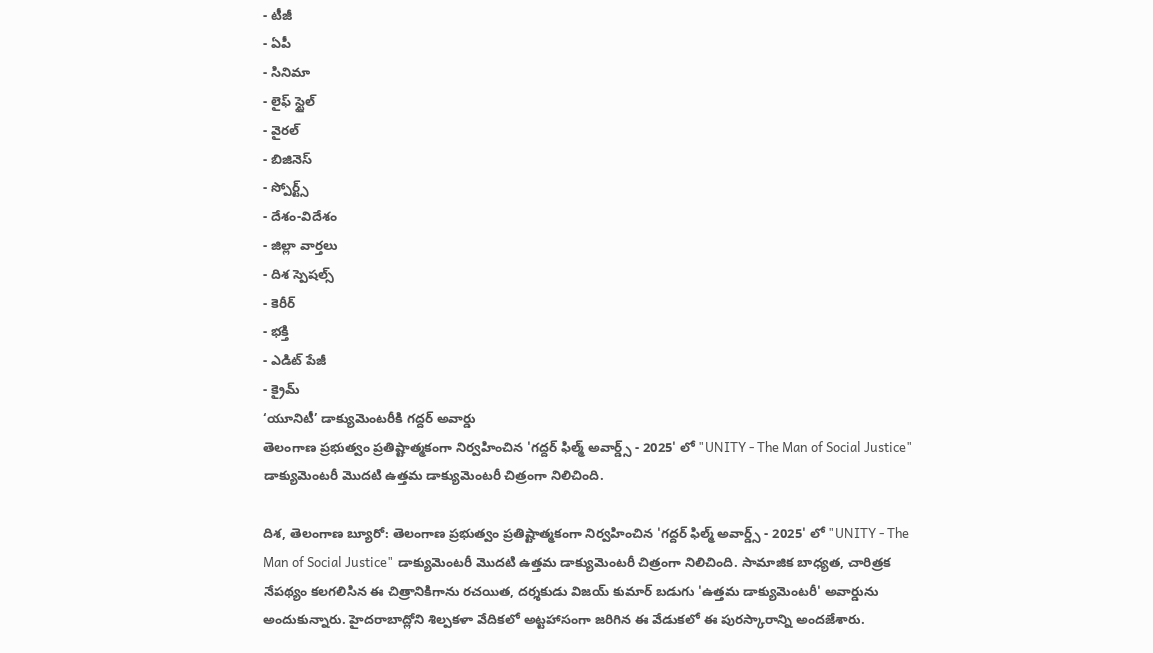- టీజీ
- ఏపీ
- సినిమా
- లైఫ్ స్టైల్
- వైరల్
- బిజినెస్
- స్పోర్ట్స్
- దేశం-విదేశం
- జిల్లా వార్తలు
- దిశ స్పెషల్స్
- కెరీర్
- భక్తి
- ఎడిట్ పేజీ
- క్రైమ్
‘యూనిటీ’ డాక్యుమెంటరీకి గద్దర్ అవార్డు
తెలంగాణ ప్రభుత్వం ప్రతిష్టాత్మకంగా నిర్వహించిన 'గద్దర్ ఫిల్మ్ అవార్డ్స్ - 2025' లో "UNITY - The Man of Social Justice" డాక్యుమెంటరీ మొదటి ఉత్తమ డాక్యుమెంటరీ చిత్రంగా నిలిచింది.

దిశ, తెలంగాణ బ్యూరో: తెలంగాణ ప్రభుత్వం ప్రతిష్టాత్మకంగా నిర్వహించిన 'గద్దర్ ఫిల్మ్ అవార్డ్స్ - 2025' లో "UNITY - The Man of Social Justice" డాక్యుమెంటరీ మొదటి ఉత్తమ డాక్యుమెంటరీ చిత్రంగా నిలిచింది. సామాజిక బాధ్యత, చారిత్రక నేపథ్యం కలగలిసిన ఈ చిత్రానికిగాను రచయిత, దర్శకుడు విజయ్ కుమార్ బడుగు 'ఉత్తమ డాక్యుమెంటరీ' అవార్డును అందుకున్నారు. హైదరాబాద్లోని శిల్పకళా వేదికలో అట్టహాసంగా జరిగిన ఈ వేడుకలో ఈ పురస్కారాన్ని అందజేశారు.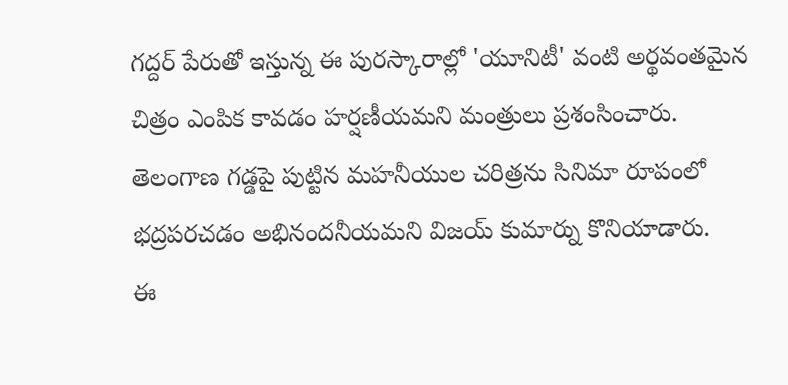గద్దర్ పేరుతో ఇస్తున్న ఈ పురస్కారాల్లో 'యూనిటీ' వంటి అర్థవంతమైన చిత్రం ఎంపిక కావడం హర్షణీయమని మంత్రులు ప్రశంసించారు. తెలంగాణ గడ్డపై పుట్టిన మహనీయుల చరిత్రను సినిమా రూపంలో భద్రపరచడం అభినందనీయమని విజయ్ కుమార్ను కొనియాడారు.
ఈ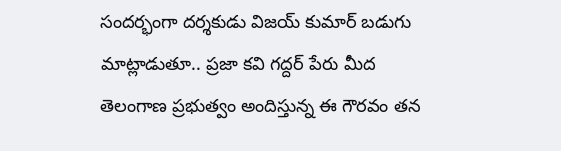సందర్భంగా దర్శకుడు విజయ్ కుమార్ బడుగు మాట్లాడుతూ.. ప్రజా కవి గద్దర్ పేరు మీద తెలంగాణ ప్రభుత్వం అందిస్తున్న ఈ గౌరవం తన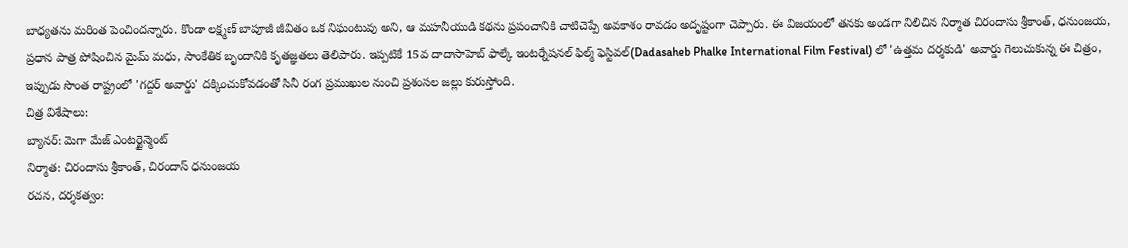బాధ్యతను మరింత పెంచిందన్నారు. కొండా లక్ష్మణ్ బాపూజీ జీవితం ఒక నిఘంటువు అని, ఆ మహనీయుడి కథను ప్రపంచానికి చాటిచెప్పే అవకాశం రావడం అదృష్టంగా చెప్పారు. ఈ విజయంలో తనకు అండగా నిలిచిన నిర్మాత చిరందాసు శ్రీకాంత్, ధనుంజయ, ప్రధాన పాత్ర పోషించిన మైమ్ మధు, సాంకేతిక బృందానికి కృతజ్ఞతలు తెలిపారు. ఇప్పటికే 15వ దాదాసాహెబ్ ఫాల్కే ఇంటర్నేషనల్ ఫిల్మ్ ఫెస్టివల్(Dadasaheb Phalke International Film Festival) లో 'ఉత్తమ దర్శకుడి' అవార్డు గెలుచుకున్న ఈ చిత్రం, ఇప్పుడు సొంత రాష్ట్రంలో 'గద్దర్ అవార్డు' దక్కించుకోవడంతో సినీ రంగ ప్రముఖుల నుంచి ప్రశంసల జల్లు కురుస్తోంది.
చిత్ర విశేషాలు:
బ్యానర్: మెగా మేజ్ ఎంటర్టైన్మెంట్
నిర్మాత: చిరందాసు శ్రీకాంత్, చిరందాస్ ధనుంజయ
రచన, దర్శకత్వం: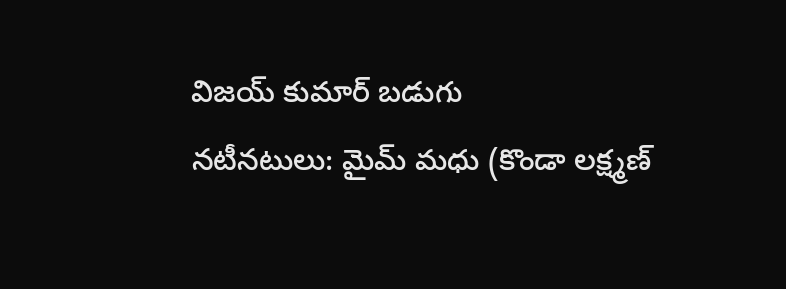విజయ్ కుమార్ బడుగు
నటీనటులు: మైమ్ మధు (కొండా లక్ష్మణ్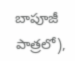బాపూజీ పాత్రలో),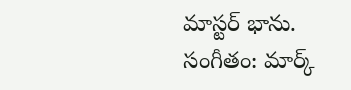మాస్టర్ భాను.
సంగీతం: మార్క్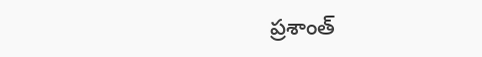ప్రశాంత్